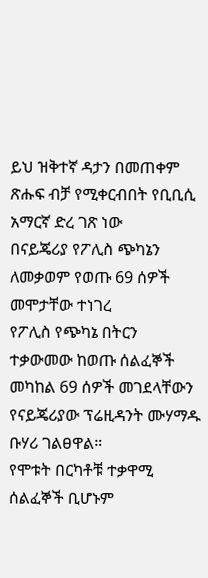ይህ ዝቅተኛ ዳታን በመጠቀም ጽሑፍ ብቻ የሚቀርብበት የቢቢሲ አማርኛ ድረ ገጽ ነው
በናይጄሪያ የፖሊስ ጭካኔን ለመቃወም የወጡ 69 ሰዎች መሞታቸው ተነገረ
የፖሊስ የጭካኔ በትርን ተቃውመው ከወጡ ሰልፈኞች መካከል 69 ሰዎች መገደላቸውን የናይጄሪያው ፕሬዚዳንት ሙሃማዱ ቡሃሪ ገልፀዋል።
የሞቱት በርካቶቹ ተቃዋሚ ሰልፈኞች ቢሆኑም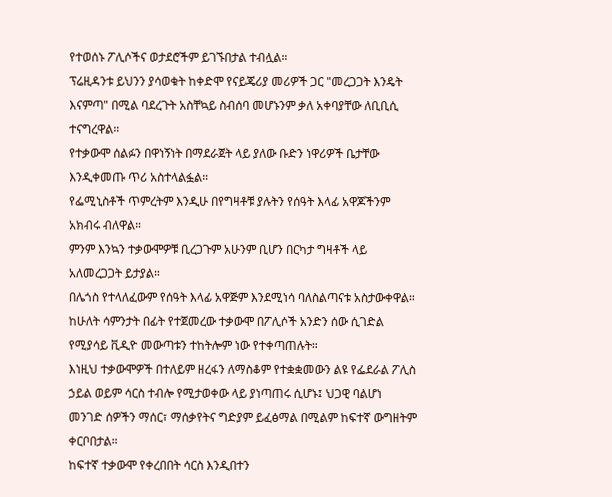የተወሰኑ ፖሊሶችና ወታደሮችም ይገኙበታል ተብሏል።
ፕሬዚዳንቱ ይህንን ያሳወቁት ከቀድሞ የናይጄሪያ መሪዎች ጋር "መረጋጋት እንዴት እናምጣ" በሚል ባደረጉት አስቸኳይ ስብሰባ መሆኑንም ቃለ አቀባያቸው ለቢቢሲ ተናግረዋል።
የተቃውሞ ሰልፉን በዋነኝነት በማደራጀት ላይ ያለው ቡድን ነዋሪዎች ቤታቸው እንዲቀመጡ ጥሪ አስተላልፏል።
የፌሚኒስቶች ጥምረትም እንዲሁ በየግዛቶቹ ያሉትን የሰዓት እላፊ አዋጆችንም አክብሩ ብለዋል።
ምንም እንኳን ተቃውሞዎቹ ቢረጋጉም አሁንም ቢሆን በርካታ ግዛቶች ላይ አለመረጋጋት ይታያል።
በሌጎስ የተላለፈውም የሰዓት እላፊ አዋጅም እንደሚነሳ ባለስልጣናቱ አስታውቀዋል።
ከሁለት ሳምንታት በፊት የተጀመረው ተቃውሞ በፖሊሶች አንድን ሰው ሲገድል የሚያሳይ ቪዲዮ መውጣቱን ተከትሎም ነው የተቀጣጠሉት።
እነዚህ ተቃውሞዎች በተለይም ዘረፋን ለማስቆም የተቋቋመውን ልዩ የፌደራል ፖሊስ ኃይል ወይም ሳርስ ተብሎ የሚታወቀው ላይ ያነጣጠሩ ሲሆኑ፤ ህጋዊ ባልሆነ መንገድ ሰዎችን ማሰር፣ ማሰቃየትና ግድያም ይፈፅማል በሚልም ከፍተኛ ውግዘትም ቀርቦበታል።
ከፍተኛ ተቃውሞ የቀረበበት ሳርስ እንዲበተን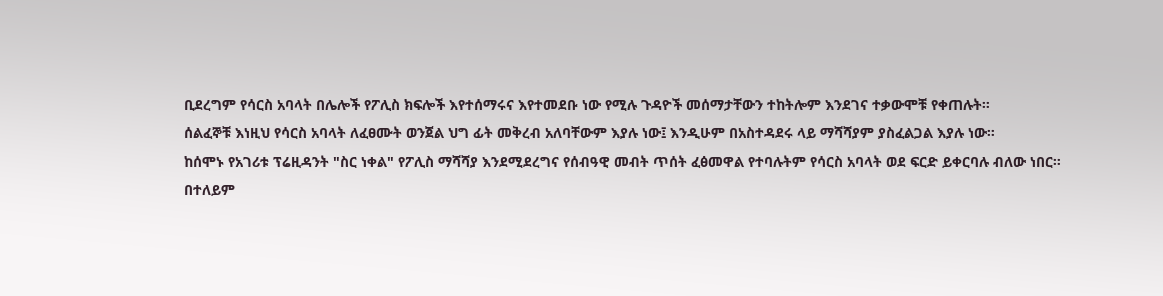ቢደረግም የሳርስ አባላት በሌሎች የፖሊስ ክፍሎች እየተሰማሩና እየተመደቡ ነው የሚሉ ጉዳዮች መሰማታቸውን ተከትሎም እንደገና ተቃውሞቹ የቀጠሉት።
ሰልፈኞቹ እነዚህ የሳርስ አባላት ለፈፀሙት ወንጀል ህግ ፊት መቅረብ አለባቸውም እያሉ ነው፤ እንዲሁም በአስተዳደሩ ላይ ማሻሻያም ያስፈልጋል እያሉ ነው።
ከሰሞኑ የአገሪቱ ፕሬዚዳንት "ስር ነቀል" የፖሊስ ማሻሻያ እንደሚደረግና የሰብዓዊ መብት ጥሰት ፈፅመዋል የተባሉትም የሳርስ አባላት ወደ ፍርድ ይቀርባሉ ብለው ነበር።
በተለይም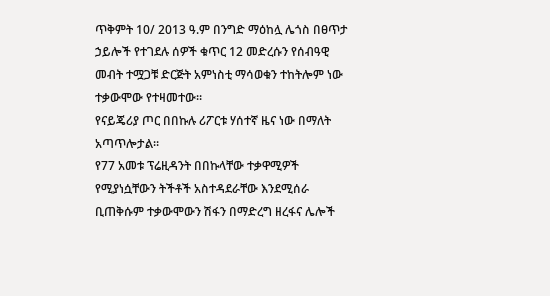ጥቅምት 10/ 2013 ዓ.ም በንግድ ማዕከሏ ሌጎስ በፀጥታ ኃይሎች የተገደሉ ሰዎች ቁጥር 12 መድረሱን የሰብዓዊ መብት ተሟጋቹ ድርጅት አምነስቲ ማሳወቁን ተከትሎም ነው ተቃውሞው የተዛመተው።
የናይጄሪያ ጦር በበኩሉ ሪፖርቱ ሃሰተኛ ዜና ነው በማለት አጣጥሎታል።
የ77 አመቱ ፕሬዚዳንት በበኩላቸው ተቃዋሚዎች የሚያነሷቸውን ትችቶች አስተዳደራቸው እንደሚሰራ ቢጠቅሱም ተቃውሞውን ሽፋን በማድረግ ዘረፋና ሌሎች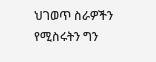ህገወጥ ስራዎችን የሚስሩትን ግን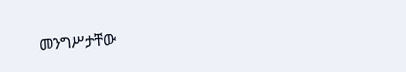መንግሥታቸው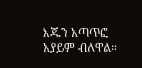እጁን አጣጥፎ አያይም ብለዋል።